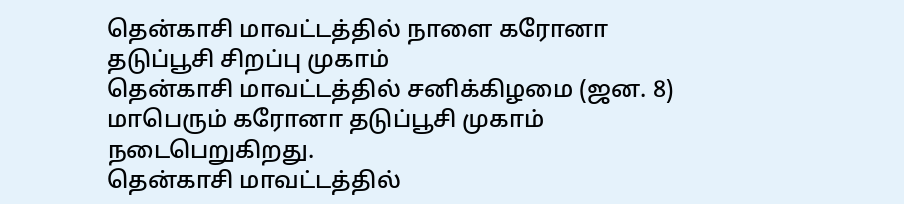தென்காசி மாவட்டத்தில் நாளை கரோனா தடுப்பூசி சிறப்பு முகாம்
தென்காசி மாவட்டத்தில் சனிக்கிழமை (ஜன. 8) மாபெரும் கரோனா தடுப்பூசி முகாம் நடைபெறுகிறது.
தென்காசி மாவட்டத்தில்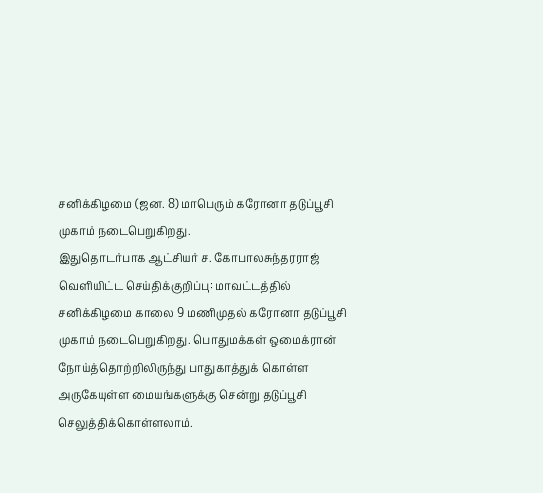சனிக்கிழமை (ஜன. 8) மாபெரும் கரோனா தடுப்பூசி முகாம் நடைபெறுகிறது.
இதுதொடர்பாக ஆட்சியர் ச. கோபாலசுந்தரராஜ் வெளியிட்ட செய்திக்குறிப்பு: மாவட்டத்தில் சனிக்கிழமை காலை 9 மணிமுதல் கரோனா தடுப்பூசி முகாம் நடைபெறுகிறது. பொதுமக்கள் ஒமைக்ரான் நோய்த்தொற்றிலிருந்து பாதுகாத்துக் கொள்ள அருகேயுள்ள மையங்களுக்கு சென்று தடுப்பூசி செலுத்திக்கொள்ளலாம்.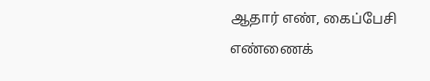ஆதார் எண், கைப்பேசி எண்ணைக்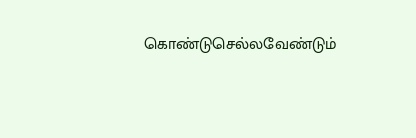கொண்டுசெல்லவேண்டும்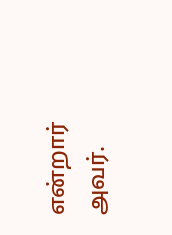என்றார் அவர்.